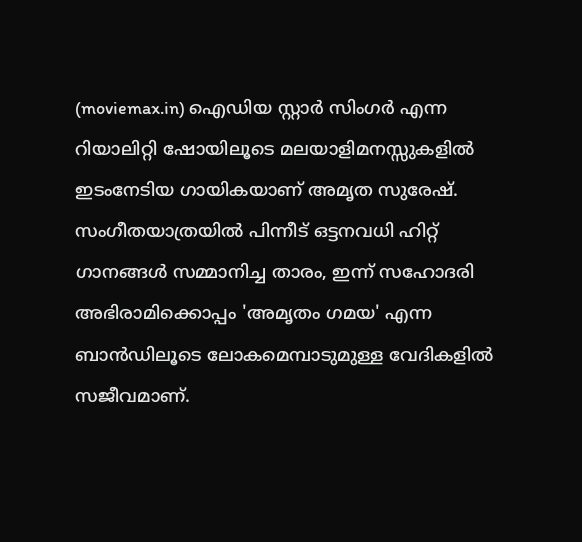(moviemax.in) ഐഡിയ സ്റ്റാർ സിംഗർ എന്ന റിയാലിറ്റി ഷോയിലൂടെ മലയാളിമനസ്സുകളിൽ ഇടംനേടിയ ഗായികയാണ് അമൃത സുരേഷ്. സംഗീതയാത്രയിൽ പിന്നീട് ഒട്ടനവധി ഹിറ്റ് ഗാനങ്ങൾ സമ്മാനിച്ച താരം, ഇന്ന് സഹോദരി അഭിരാമിക്കൊപ്പം 'അമൃതം ഗമയ' എന്ന ബാൻഡിലൂടെ ലോകമെമ്പാടുമുള്ള വേദികളിൽ സജീവമാണ്.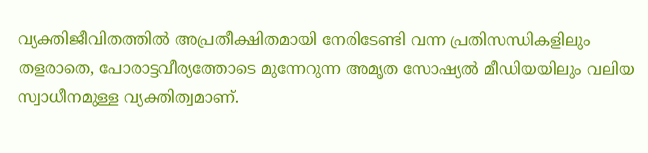വ്യക്തിജീവിതത്തിൽ അപ്രതീക്ഷിതമായി നേരിടേണ്ടി വന്ന പ്രതിസന്ധികളിലും തളരാതെ, പോരാട്ടവീര്യത്തോടെ മുന്നേറുന്ന അമൃത സോഷ്യൽ മീഡിയയിലും വലിയ സ്വാധീനമുള്ള വ്യക്തിത്വമാണ്.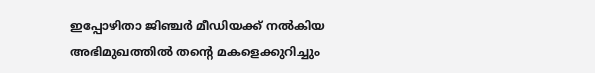ഇപ്പോഴിതാ ജിഞ്ചർ മീഡിയക്ക് നൽകിയ അഭിമുഖത്തിൽ തന്റെ മകളെക്കുറിച്ചും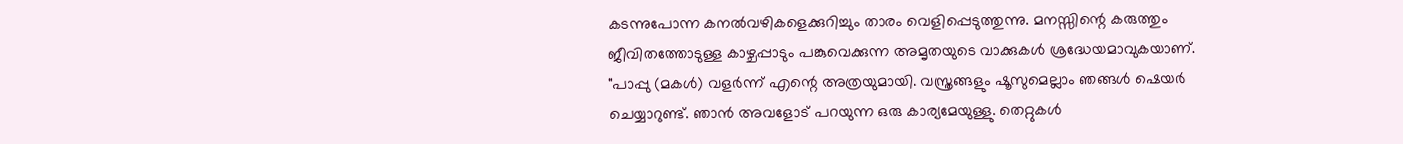കടന്നുപോന്ന കനൽവഴികളെക്കുറിച്ചും താരം വെളിപ്പെടുത്തുന്നു. മനസ്സിന്റെ കരുത്തും ജീവിതത്തോടുള്ള കാഴ്ചപ്പാടും പങ്കുവെക്കുന്ന അമൃതയുടെ വാക്കുകൾ ശ്രദ്ധേയമാവുകയാണ്.
"പാപ്പു (മകൾ) വളർന്ന് എന്റെ അത്രയുമായി. വസ്ത്രങ്ങളും ഷൂസുമെല്ലാം ഞങ്ങൾ ഷെയർ ചെയ്യാറുണ്ട്. ഞാൻ അവളോട് പറയുന്ന ഒരു കാര്യമേയുള്ളു. തെറ്റുകൾ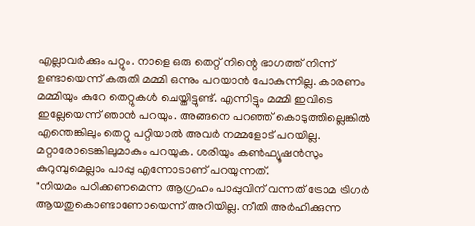എല്ലാവർക്കും പറ്റും. നാളെ ഒരു തെറ്റ് നിന്റെ ഭാഗത്ത് നിന്ന് ഉണ്ടായെന്ന് കരുതി മമ്മി ഒന്നും പറയാൻ പോകുന്നില്ല. കാരണം മമ്മിയും കുറേ തെറ്റുകൾ ചെയ്തിട്ടുണ്ട്. എന്നിട്ടും മമ്മി ഇവിടെ ഇല്ലേയെന്ന് ഞാൻ പറയും. അങ്ങനെ പറഞ്ഞ് കൊടുത്തില്ലെങ്കിൽ എന്തെങ്കിലും തെറ്റു പറ്റിയാൽ അവർ നമ്മളോട് പറയില്ല. മറ്റാരോടെങ്കിലുമാകും പറയുക. ശരിയും കൺഫ്യൂഷൻസും കുറുമ്പുമെല്ലാം പാപ്പു എന്നോടാണ് പറയുന്നത്.
"നിയമം പഠിക്കണമെന്ന ആഗ്രഹം പാപ്പുവിന് വന്നത് ട്രോമ ട്രിഗർ ആയതുകൊണ്ടാണോയെന്ന് അറിയില്ല. നീതി അർഹിക്കുന്ന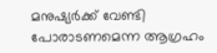മനുഷ്യർക്ക് വേണ്ടി പോരാടണമെന്ന ആഗ്രഹം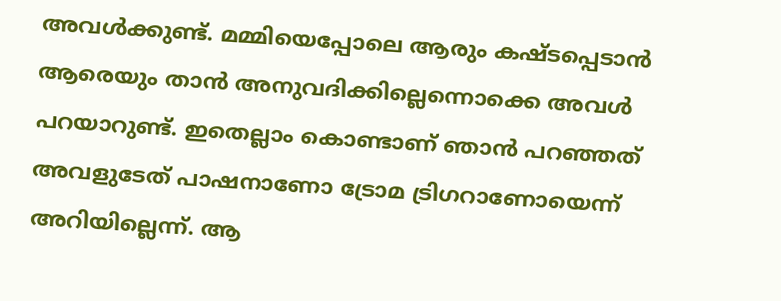അവൾക്കുണ്ട്. മമ്മിയെപ്പോലെ ആരും കഷ്ടപ്പെടാൻ ആരെയും താൻ അനുവദിക്കില്ലെന്നൊക്കെ അവൾ പറയാറുണ്ട്. ഇതെല്ലാം കൊണ്ടാണ് ഞാൻ പറഞ്ഞത് അവളുടേത് പാഷനാണോ ട്രോമ ട്രിഗറാണോയെന്ന് അറിയില്ലെന്ന്. ആ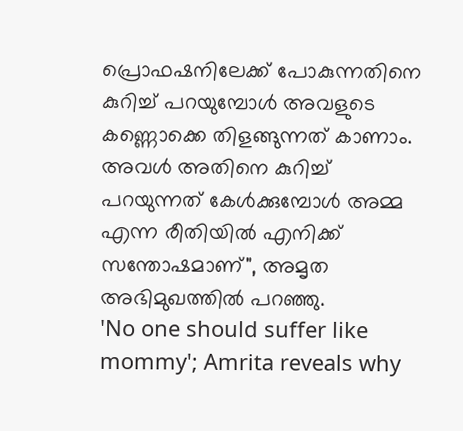പ്രൊഫഷനിലേക്ക് പോകുന്നതിനെ കുറിച്ച് പറയുമ്പോൾ അവളുടെ കണ്ണൊക്കെ തിളങ്ങുന്നത് കാണാം. അവൾ അതിനെ കുറിച്ച് പറയുന്നത് കേൾക്കുമ്പോൾ അമ്മ എന്ന രീതിയിൽ എനിക്ക് സന്തോഷമാണ്", അമൃത അഭിമുഖത്തിൽ പറഞ്ഞു.
'No one should suffer like mommy'; Amrita reveals why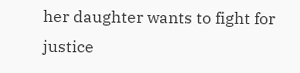her daughter wants to fight for justice